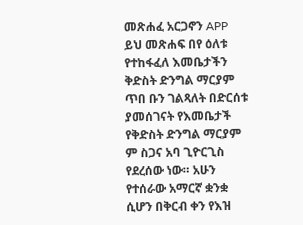መጽሐፈ አርጋኖን APP ይህ መጽሐፍ በየ ዕለቱ የተከፋፈለ እመቤታችን ቅድስት ድንግል ማርያም ጥበ ቡን ገልጻለት በድርሰቱ ያመሰገናት የእመቤታች የቅድስት ድንግል ማርያም ም ስጋና አባ ጊዮርጊስ የደረሰው ነው። አሁን የተሰራው አማርኛ ቋንቋ ሲሆን በቅርብ ቀን የእዝ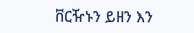ቨርዥኑን ይዘን እን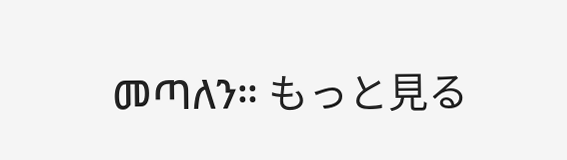መጣለን። もっと見る